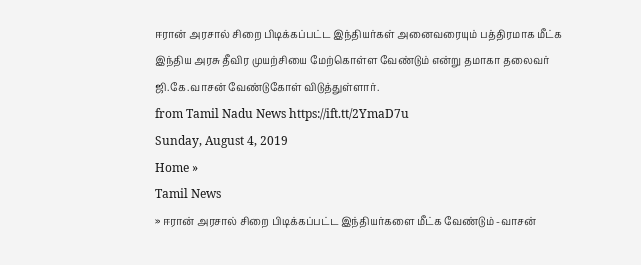ஈரான் அரசால் சிறை பிடிக்கப்பட்ட இந்தியர்கள் அனைவரையும் பத்திரமாக மீட்க இந்திய அரசு தீவிர முயற்சியை மேற்கொள்ள வேண்டும் என்று தமாகா தலைவர் ஜி.கே.வாசன் வேண்டுகோள் விடுத்துள்ளார்.
from Tamil Nadu News https://ift.tt/2YmaD7u
Sunday, August 4, 2019
Home »
Tamil News
» ஈரான் அரசால் சிறை பிடிக்கப்பட்ட இந்தியர்களை மீட்க வேண்டும் -வாசன்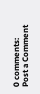0 comments:
Post a Comment